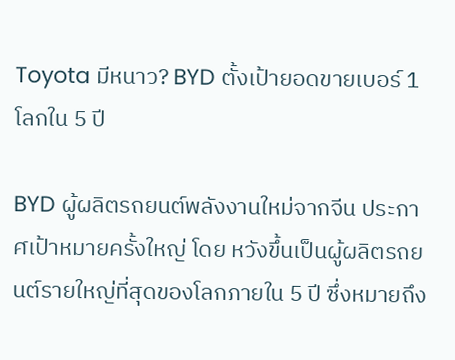Toyota มีหนาว? BYD ตั้งเป้ายอดขายเบอร์ 1 โลกใน 5 ปี

BYD ผู้ผลิตรถยนต์พลังงานใหม่จากจีน ประกาศเป้าหมายครั้งใหญ่ โดย หวังขึ้นเป็นผู้ผลิตรถยนต์รายใหญ่ที่สุดของโลกภายใน 5 ปี ซึ่งหมายถึง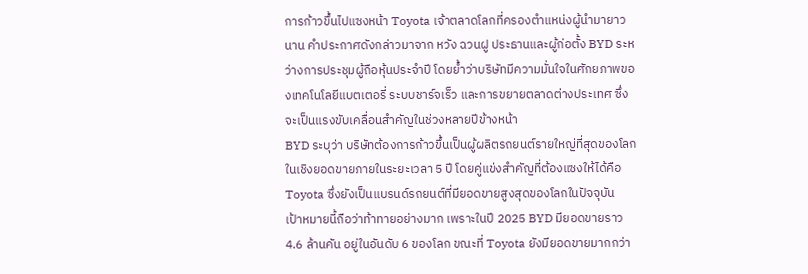การก้าวขึ้นไปแซงหน้า Toyota เจ้าตลาดโลกที่ครองตำแหน่งผู้นำมายาวนาน คำประกาศดังกล่าวมาจาก หวัง ฉวนฝู ประธานและผู้ก่อตั้ง BYD ระหว่างการประชุมผู้ถือหุ้นประจำปี โดยย้ำว่าบริษัทมีความมั่นใจในศักยภาพของเทคโนโลยีแบตเตอรี่ ระบบชาร์จเร็ว และการขยายตลาดต่างประเทศ ซึ่งจะเป็นแรงขับเคลื่อนสำคัญในช่วงหลายปีข้างหน้า
BYD ระบุว่า บริษัทต้องการก้าวขึ้นเป็นผู้ผลิตรถยนต์รายใหญ่ที่สุดของโลกในเชิงยอดขายภายในระยะเวลา 5 ปี โดยคู่แข่งสำคัญที่ต้องแซงให้ได้คือ Toyota ซึ่งยังเป็นแบรนด์รถยนต์ที่มียอดขายสูงสุดของโลกในปัจจุบัน
เป้าหมายนี้ถือว่าท้าทายอย่างมาก เพราะในปี 2025 BYD มียอดขายราว 4.6 ล้านคัน อยู่ในอันดับ 6 ของโลก ขณะที่ Toyota ยังมียอดขายมากกว่า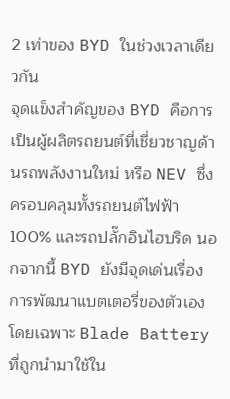2 เท่าของ BYD ในช่วงเวลาเดียวกัน
จุดแข็งสำคัญของ BYD คือการเป็นผู้ผลิตรถยนต์ที่เชี่ยวชาญด้านรถพลังงานใหม่ หรือ NEV ซึ่งครอบคลุมทั้งรถยนต์ไฟฟ้า 100% และรถปลั๊กอินไฮบริด นอกจากนี้ BYD ยังมีจุดเด่นเรื่องการพัฒนาแบตเตอรี่ของตัวเอง โดยเฉพาะ Blade Battery ที่ถูกนำมาใช้ใน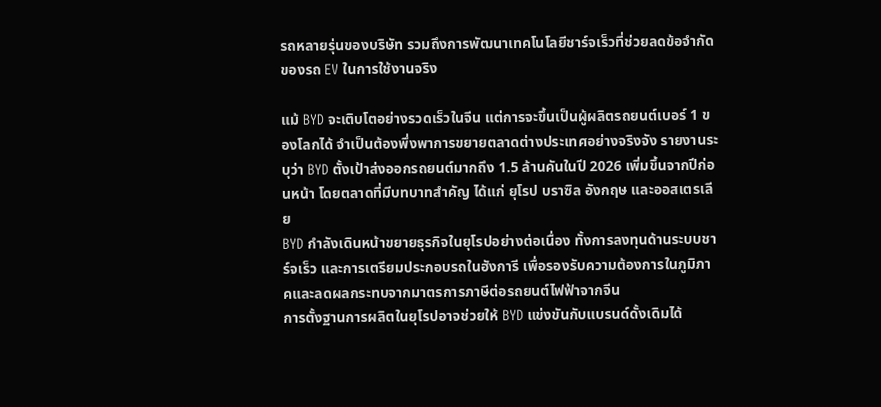รถหลายรุ่นของบริษัท รวมถึงการพัฒนาเทคโนโลยีชาร์จเร็วที่ช่วยลดข้อจำกัดของรถ EV ในการใช้งานจริง

แม้ BYD จะเติบโตอย่างรวดเร็วในจีน แต่การจะขึ้นเป็นผู้ผลิตรถยนต์เบอร์ 1 ของโลกได้ จำเป็นต้องพึ่งพาการขยายตลาดต่างประเทศอย่างจริงจัง รายงานระบุว่า BYD ตั้งเป้าส่งออกรถยนต์มากถึง 1.5 ล้านคันในปี 2026 เพิ่มขึ้นจากปีก่อนหน้า โดยตลาดที่มีบทบาทสำคัญ ได้แก่ ยุโรป บราซิล อังกฤษ และออสเตรเลีย
BYD กำลังเดินหน้าขยายธุรกิจในยุโรปอย่างต่อเนื่อง ทั้งการลงทุนด้านระบบชาร์จเร็ว และการเตรียมประกอบรถในฮังการี เพื่อรองรับความต้องการในภูมิภาคและลดผลกระทบจากมาตรการภาษีต่อรถยนต์ไฟฟ้าจากจีน
การตั้งฐานการผลิตในยุโรปอาจช่วยให้ BYD แข่งขันกับแบรนด์ดั้งเดิมได้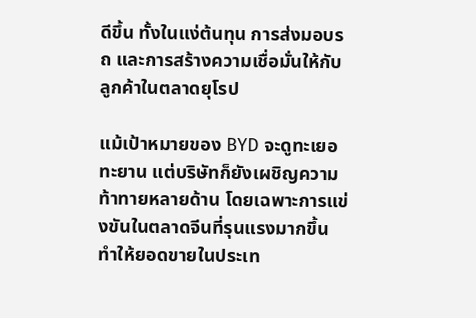ดีขึ้น ทั้งในแง่ต้นทุน การส่งมอบรถ และการสร้างความเชื่อมั่นให้กับลูกค้าในตลาดยุโรป

แม้เป้าหมายของ BYD จะดูทะเยอทะยาน แต่บริษัทก็ยังเผชิญความท้าทายหลายด้าน โดยเฉพาะการแข่งขันในตลาดจีนที่รุนแรงมากขึ้น ทำให้ยอดขายในประเท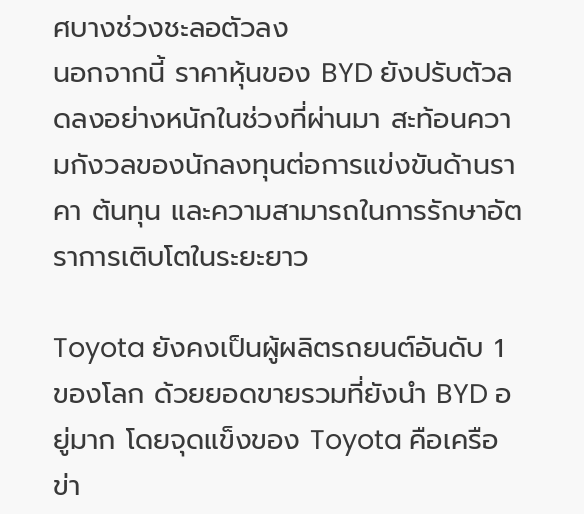ศบางช่วงชะลอตัวลง
นอกจากนี้ ราคาหุ้นของ BYD ยังปรับตัวลดลงอย่างหนักในช่วงที่ผ่านมา สะท้อนความกังวลของนักลงทุนต่อการแข่งขันด้านราคา ต้นทุน และความสามารถในการรักษาอัตราการเติบโตในระยะยาว

Toyota ยังคงเป็นผู้ผลิตรถยนต์อันดับ 1 ของโลก ด้วยยอดขายรวมที่ยังนำ BYD อยู่มาก โดยจุดแข็งของ Toyota คือเครือข่า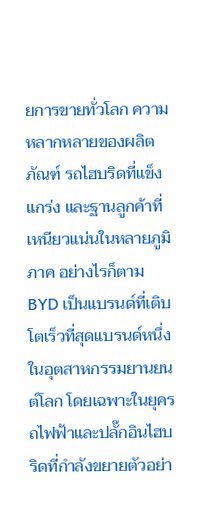ยการขายทั่วโลก ความหลากหลายของผลิตภัณฑ์ รถไฮบริดที่แข็งแกร่ง และฐานลูกค้าที่เหนียวแน่นในหลายภูมิภาค อย่างไรก็ตาม BYD เป็นแบรนด์ที่เติบโตเร็วที่สุดแบรนด์หนึ่งในอุตสาหกรรมยานยนต์โลก โดยเฉพาะในยุครถไฟฟ้าและปลั๊กอินไฮบริดที่กำลังขยายตัวอย่า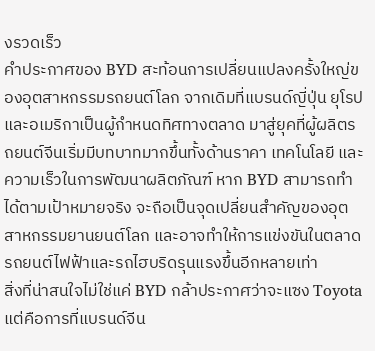งรวดเร็ว
คำประกาศของ BYD สะท้อนการเปลี่ยนแปลงครั้งใหญ่ของอุตสาหกรรมรถยนต์โลก จากเดิมที่แบรนด์ญี่ปุ่น ยุโรป และอเมริกาเป็นผู้กำหนดทิศทางตลาด มาสู่ยุคที่ผู้ผลิตรถยนต์จีนเริ่มมีบทบาทมากขึ้นทั้งด้านราคา เทคโนโลยี และความเร็วในการพัฒนาผลิตภัณฑ์ หาก BYD สามารถทำได้ตามเป้าหมายจริง จะถือเป็นจุดเปลี่ยนสำคัญของอุตสาหกรรมยานยนต์โลก และอาจทำให้การแข่งขันในตลาดรถยนต์ไฟฟ้าและรถไฮบริดรุนแรงขึ้นอีกหลายเท่า
สิ่งที่น่าสนใจไม่ใช่แค่ BYD กล้าประกาศว่าจะแซง Toyota แต่คือการที่แบรนด์จีน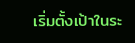เริ่มตั้งเป้าในระ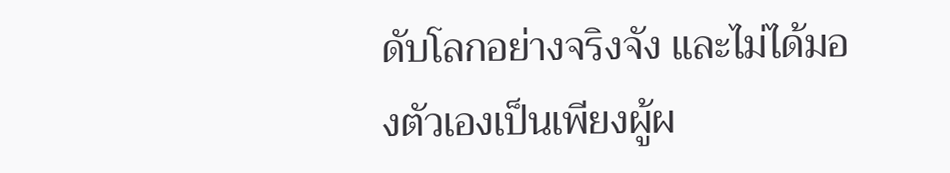ดับโลกอย่างจริงจัง และไม่ได้มองตัวเองเป็นเพียงผู้ผ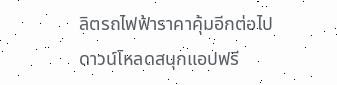ลิตรถไฟฟ้าราคาคุ้มอีกต่อไป
ดาวน์โหลดสนุกแอปฟรี